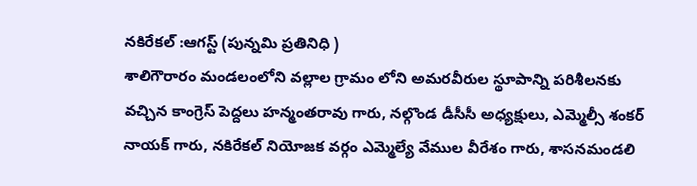నకిరేకల్ :ఆగస్ట్ (పున్నమి ప్రతినిధి )
శాలిగౌరారం మండలంలోని వల్లాల గ్రామం లోని అమరవీరుల స్థూపాన్ని పరిశీలనకు వచ్చిన కాంగ్రెస్ పెద్దలు హన్మంతరావు గారు, నల్గొండ డీసీసీ అధ్యక్షులు, ఎమ్మెల్సీ శంకర్ నాయక్ గారు, నకిరేకల్ నియోజక వర్గం ఎమ్మెల్యే వేముల వీరేశం గారు, శాసనమండలి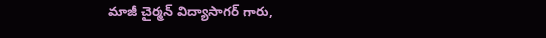మాజీ చైర్మన్ విద్యాసాగర్ గారు,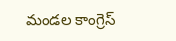మండల కాంగ్రెస్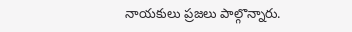నాయకులు ప్రజలు పాల్గొన్నారు.